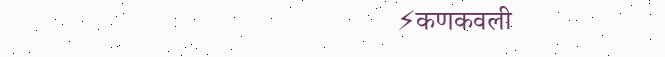⚡कणकवली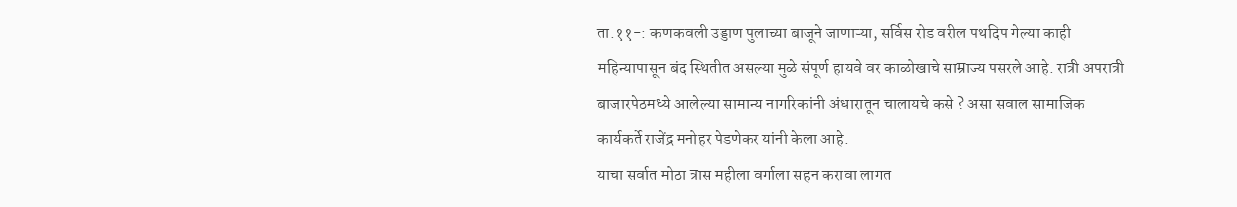ता.११-: कणकवली उड्डाण पुलाच्या बाजूने जाणाऱ्या, सर्विस रोड वरील पथदिप गेल्या काही महिन्यापासून बंद स्थितीत असल्या मुळे संपूर्ण हायवे वर काळोखाचे साम्राज्य पसरले आहे. रात्री अपरात्री बाजारपेठमध्ये आलेल्या सामान्य नागरिकांनी अंधारातून चालायचे कसे ? असा सवाल सामाजिक कार्यकर्ते राजेंद्र मनोहर पेडणेकर यांनी केला आहे.
याचा सर्वात मोठा त्रास महीला वर्गाला सहन करावा लागत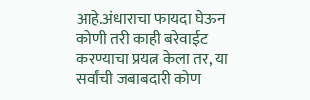आहे.अंधाराचा फायदा घेऊन कोणी तरी काही बरेवाईट करण्याचा प्रयत्न केला तर, या सर्वांची जबाबदारी कोण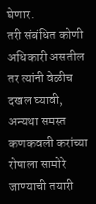घेणार.
तरी संबंधित कोणी अधिकारी असतील तर त्यांनी वेळीच दखल घ्यावी, अन्यथा समस्त कणकवली करांच्या रोषाला सामोरे जाण्याची तयारी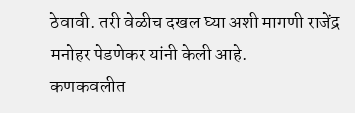ठेवावी. तरी वेळीच दखल घ्या अशी मागणी राजेंद्र मनोहर पेडणेकर यांनी केली आहे.
कणकवलीत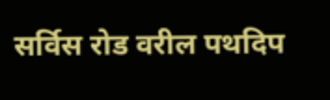सर्विस रोड वरील पथदिप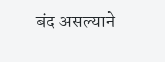बंद असल्याने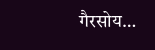गैरसोय…